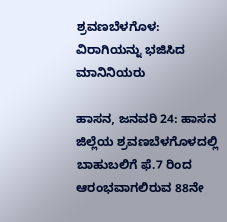ಶ್ರವಣಬೆಳಗೊಳ: ವಿರಾಗಿಯನ್ನು ಭಜಿಸಿದ ಮಾನಿನಿಯರು

ಹಾಸನ, ಜನವರಿ 24: ಹಾಸನ ಜಿಲ್ಲೆಯ ಶ್ರವಣಬೆಳಗೊಳದಲ್ಲಿ ಬಾಹುಬಲಿಗೆ ಫೆ.7 ರಿಂದ ಆರಂಭವಾಗಲಿರುವ 88ನೇ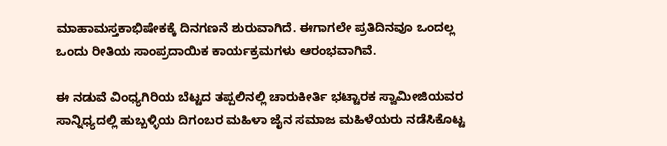ಮಾಹಾಮಸ್ತಕಾಭಿಷೇಕಕ್ಕೆ ದಿನಗಣನೆ ಶುರುವಾಗಿದೆ. ಈಗಾಗಲೇ ಪ್ರತಿದಿನವೂ ಒಂದಲ್ಲ ಒಂದು ರೀತಿಯ ಸಾಂಪ್ರದಾಯಿಕ ಕಾರ್ಯಕ್ರಮಗಳು ಆರಂಭವಾಗಿವೆ.

ಈ ನಡುವೆ ವಿಂಧ್ಯಗಿರಿಯ ಬೆಟ್ಟದ ತಪ್ಪಲಿನಲ್ಲಿ ಚಾರುಕೀರ್ತಿ ಭಟ್ಟಾರಕ ಸ್ವಾಮೀಜಿಯವರ ಸಾನ್ನಿಧ್ಯದಲ್ಲಿ ಹುಬ್ಬಳ್ಳಿಯ ದಿಗಂಬರ ಮಹಿಳಾ ಜೈನ ಸಮಾಜ ಮಹಿಳೆಯರು ನಡೆಸಿಕೊಟ್ಟ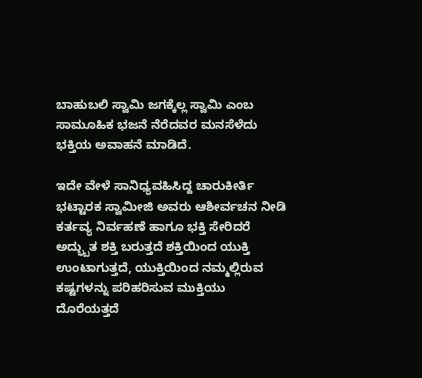ಬಾಹುಬಲಿ ಸ್ವಾಮಿ ಜಗಕ್ಕೆಲ್ಲ ಸ್ವಾಮಿ ಎಂಬ ಸಾಮೂಹಿಕ ಭಜನೆ ನೆರೆದವರ ಮನಸೆಳೆದು ಭಕ್ತಿಯ ಅವಾಹನೆ ಮಾಡಿದೆ.

ಇದೇ ವೇಳೆ ಸಾನಿಧ್ಯವಹಿಸಿದ್ದ ಚಾರುಕೀರ್ತಿ ಭಟ್ಟಾರಕ ಸ್ವಾಮೀಜಿ ಅವರು ಆಶೀರ್ವಚನ ನೀಡಿ ಕರ್ತವ್ಯ ನಿರ್ವಹಣೆ ಹಾಗೂ ಭಕ್ತಿ ಸೇರಿದರೆ ಅದ್ಭ್ಬುತ ಶಕ್ತಿ ಬರುತ್ತದೆ ಶಕ್ತಿಯಿಂದ ಯುಕ್ತಿ ಉಂಟಾಗುತ್ತದೆ, ಯುಕ್ತಿಯಿಂದ ನಮ್ಮಲ್ಲಿರುವ ಕಷ್ಟಗಳನ್ನು ಪರಿಹರಿಸುವ ಮುಕ್ತಿಯು ದೊರೆಯತ್ತದೆ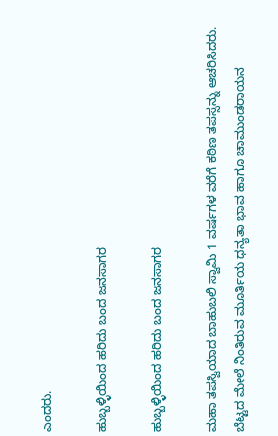ಎಂದರು.

ಹುಬ್ಬಳ್ಳಿಯಿಂದ ಹರಿದು ಬಂದ ಜನಸಾಗರ

ಹುಬ್ಬಳ್ಳಿಯಿಂದ ಹರಿದು ಬಂದ ಜನಸಾಗರ

ಮಹಾ ತಪಸ್ವಿಯಾದ ಬಾಹುಬಲಿ ಸ್ವಾಮಿ 1 ವರ್ಷಗಳ ವರೆಗೆ ಕಠಿಣ ತಪಸ್ಸನ್ನು ಆಚರಿಸಿದರು. ಬೆಟ್ಟದ ಮೇಲೆ ನಿಂತಿರುವ ಮೂರ್ತಿಯ ಧನ್ಯತಾ ಭಾವ ಹಾಗೂ ಚಾಮುಂಡರಾಯನ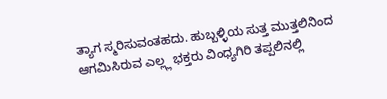ತ್ಯಾಗ ಸ್ಮರಿಸುವಂತಹದು. ಹುಬ್ಬಳ್ಳಿಯ ಸುತ್ತ ಮುತ್ತಲಿನಿಂದ ಆಗಮಿಸಿರುವ ಎಲ್ಲ್ಲ ಭಕ್ತರು ವಿಂಧ್ಯಗಿರಿ ತಪ್ಪಲಿನಲ್ಲಿ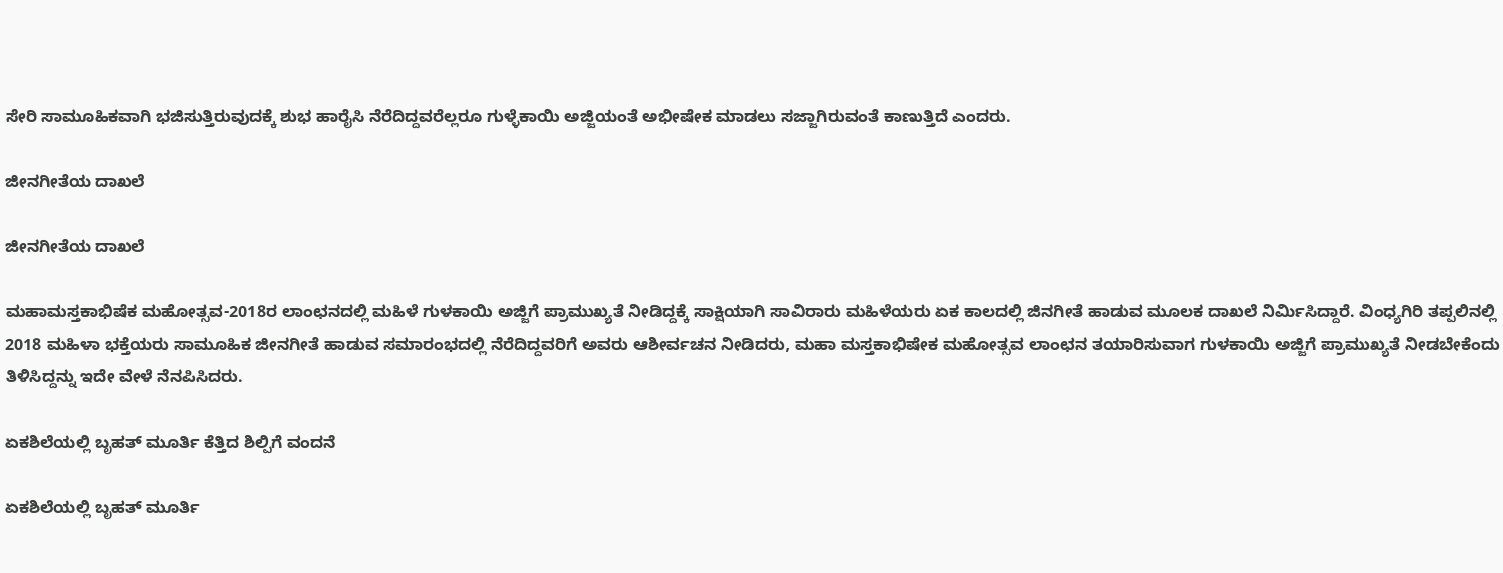ಸೇರಿ ಸಾಮೂಹಿಕವಾಗಿ ಭಜಿಸುತ್ತಿರುವುದಕ್ಕೆ ಶುಭ ಹಾರೈಸಿ ನೆರೆದಿದ್ದವರೆಲ್ಲರೂ ಗುಳ್ಳೆಕಾಯಿ ಅಜ್ಜಿಯಂತೆ ಅಭೀಷೇಕ ಮಾಡಲು ಸಜ್ಜಾಗಿರುವಂತೆ ಕಾಣುತ್ತಿದೆ ಎಂದರು.

ಜೀನಗೀತೆಯ ದಾಖಲೆ

ಜೀನಗೀತೆಯ ದಾಖಲೆ

ಮಹಾಮಸ್ತಕಾಭಿಷೆಕ ಮಹೋತ್ಸವ-2018ರ ಲಾಂಛನದಲ್ಲಿ ಮಹಿಳೆ ಗುಳಕಾಯಿ ಅಜ್ಜಿಗೆ ಪ್ರಾಮುಖ್ಯತೆ ನೀಡಿದ್ದಕ್ಕೆ ಸಾಕ್ಷಿಯಾಗಿ ಸಾವಿರಾರು ಮಹಿಳೆಯರು ಏಕ ಕಾಲದಲ್ಲಿ ಜಿನಗೀತೆ ಹಾಡುವ ಮೂಲಕ ದಾಖಲೆ ನಿರ್ಮಿಸಿದ್ದಾರೆ. ವಿಂಧ್ಯಗಿರಿ ತಪ್ಪಲಿನಲ್ಲಿ 2018 ಮಹಿಳಾ ಭಕ್ತೆಯರು ಸಾಮೂಹಿಕ ಜೀನಗೀತೆ ಹಾಡುವ ಸಮಾರಂಭದಲ್ಲಿ ನೆರೆದಿದ್ದವರಿಗೆ ಅವರು ಆಶೀರ್ವಚನ ನೀಡಿದರು, ಮಹಾ ಮಸ್ತಕಾಭಿಷೇಕ ಮಹೋತ್ಸವ ಲಾಂಛನ ತಯಾರಿಸುವಾಗ ಗುಳಕಾಯಿ ಅಜ್ಜಿಗೆ ಪ್ರಾಮುಖ್ಯತೆ ನೀಡಬೇಕೆಂದು ತಿಳಿಸಿದ್ದನ್ನು ಇದೇ ವೇಳೆ ನೆನಪಿಸಿದರು.

ಏಕಶಿಲೆಯಲ್ಲಿ ಬೃಹತ್ ಮೂರ್ತಿ ಕೆತ್ತಿದ ಶಿಲ್ಪಿಗೆ ವಂದನೆ

ಏಕಶಿಲೆಯಲ್ಲಿ ಬೃಹತ್ ಮೂರ್ತಿ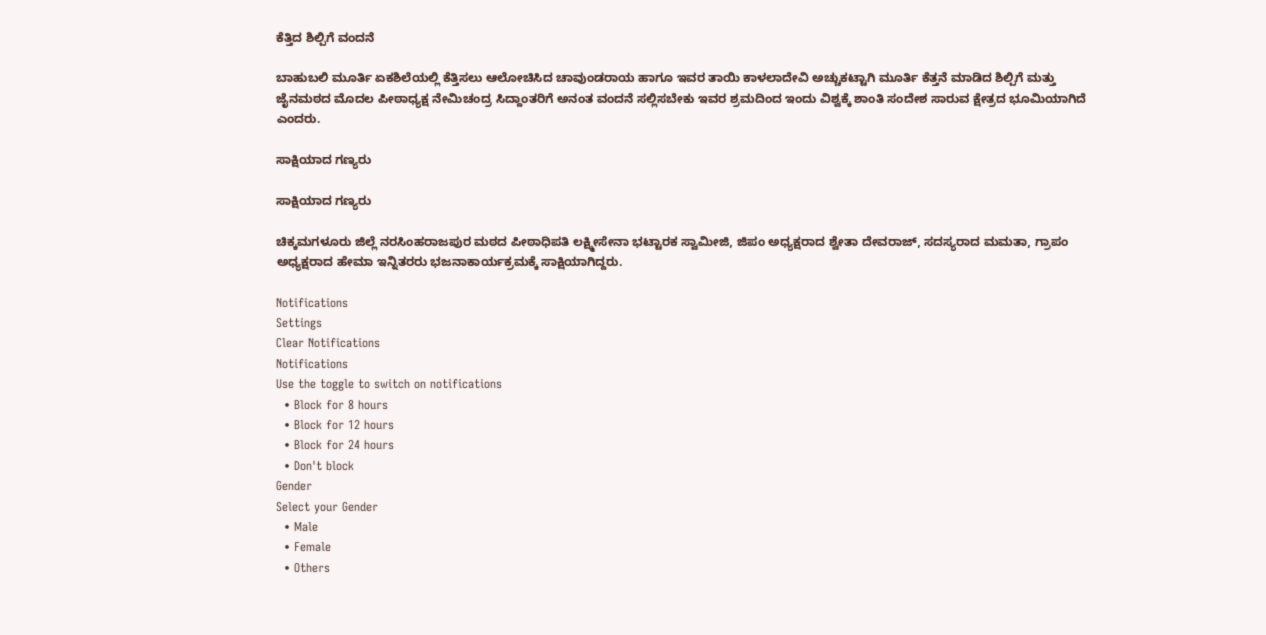ಕೆತ್ತಿದ ಶಿಲ್ಪಿಗೆ ವಂದನೆ

ಬಾಹುಬಲಿ ಮೂರ್ತಿ ಏಕಶಿಲೆಯಲ್ಲಿ ಕೆತ್ತಿಸಲು ಆಲೋಚಿಸಿದ ಚಾವುಂಡರಾಯ ಹಾಗೂ ಇವರ ತಾಯಿ ಕಾಳಲಾದೇವಿ ಅಚ್ಚುಕಟ್ಟಾಗಿ ಮೂರ್ತಿ ಕೆತ್ತನೆ ಮಾಡಿದ ಶಿಲ್ಪಿಗೆ ಮತ್ತು ಜೈನಮಠದ ಮೊದಲ ಪೀಠಾಧ್ಯಕ್ಷ ನೇಮಿಚಂದ್ರ ಸಿದ್ದಾಂತರಿಗೆ ಅನಂತ ವಂದನೆ ಸಲ್ಲಿಸಬೇಕು ಇವರ ಶ್ರಮದಿಂದ ಇಂದು ವಿಶ್ವಕ್ಕೆ ಶಾಂತಿ ಸಂದೇಶ ಸಾರುವ ಕ್ಷೇತ್ರದ ಭೂಮಿಯಾಗಿದೆ ಎಂದರು.

ಸಾಕ್ಷಿಯಾದ ಗಣ್ಯರು

ಸಾಕ್ಷಿಯಾದ ಗಣ್ಯರು

ಚಿಕ್ಕಮಗಳೂರು ಜಿಲ್ಲೆ ನರಸಿಂಹರಾಜಪುರ ಮಠದ ಪೀಠಾಧಿಪತಿ ಲಕ್ಷ್ಮೀಸೇನಾ ಭಟ್ಟಾರಕ ಸ್ವಾಮೀಜಿ, ಜಿಪಂ ಅಧ್ಯಕ್ಷರಾದ ಶ್ವೇತಾ ದೇವರಾಜ್, ಸದಸ್ಯರಾದ ಮಮತಾ, ಗ್ರಾಪಂ ಅಧ್ಯಕ್ಷರಾದ ಹೇಮಾ ಇನ್ನಿತರರು ಭಜನಾಕಾರ್ಯಕ್ರಮಕ್ಕೆ ಸಾಕ್ಷಿಯಾಗಿದ್ದರು.

Notifications
Settings
Clear Notifications
Notifications
Use the toggle to switch on notifications
  • Block for 8 hours
  • Block for 12 hours
  • Block for 24 hours
  • Don't block
Gender
Select your Gender
  • Male
  • Female
  • Others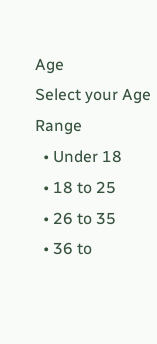Age
Select your Age Range
  • Under 18
  • 18 to 25
  • 26 to 35
  • 36 to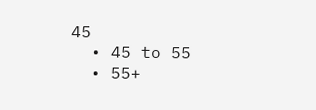45
  • 45 to 55
  • 55+